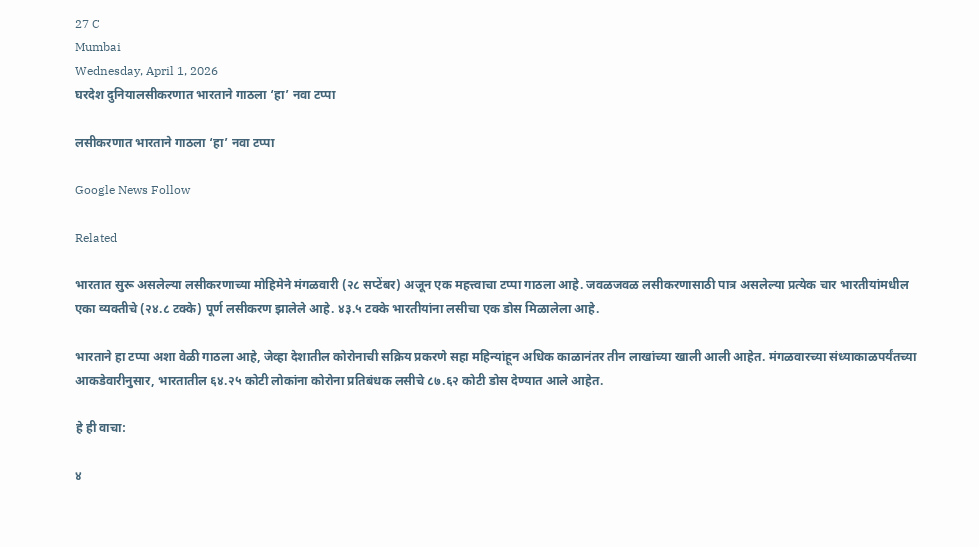27 C
Mumbai
Wednesday, April 1, 2026
घरदेश दुनियालसीकरणात भारताने गाठला ‘हा’ नवा टप्पा

लसीकरणात भारताने गाठला ‘हा’ नवा टप्पा

Google News Follow

Related

भारतात सुरू असलेल्या लसीकरणाच्या मोहिमेने मंगळवारी (२८ सप्टेंबर) अजून एक महत्त्वाचा टप्पा गाठला आहे. जवळजवळ लसीकरणासाठी पात्र असलेल्या प्रत्येक चार भारतीयांमधील एका व्यक्तीचे (२४.८ टक्के) पूर्ण लसीकरण झालेले आहे. ४३.५ टक्के भारतीयांना लसीचा एक डोस मिळालेला आहे.

भारताने हा टप्पा अशा वेळी गाठला आहे, जेव्हा देशातील कोरोनाची सक्रिय प्रकरणे सहा महिन्यांहून अधिक काळानंतर तीन लाखांच्या खाली आली आहेत. मंगळवारच्या संध्याकाळपर्यंतच्या आकडेवारीनुसार, भारतातील ६४.२५ कोटी लोकांना कोरोना प्रतिबंधक लसीचे ८७.६२ कोटी डोस देण्यात आले आहेत.

हे ही वाचा:

४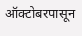ऑक्टोबरपासून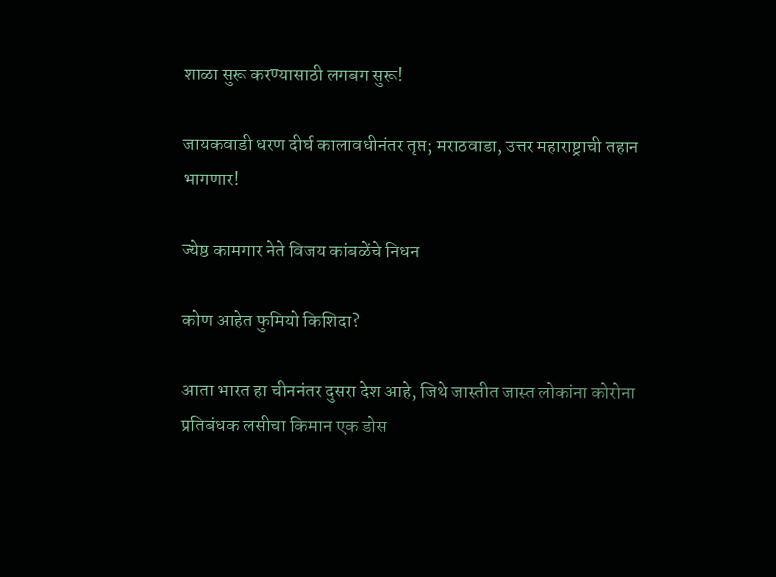शाळा सुरू करण्यासाठी लगबग सुरू!

जायकवाडी धरण दीर्घ कालावधीनंतर तृप्त; मराठवाडा, उत्तर महाराष्ट्राची तहान भागणार!

ज्येष्ठ कामगार नेते विजय कांबळेंचे निधन

कोण आहेत फुमियो किशिदा?

आता भारत हा चीननंतर दुसरा देश आहे, जिथे जास्तीत जास्त लोकांना कोरोना प्रतिबंधक लसीचा किमान एक डोस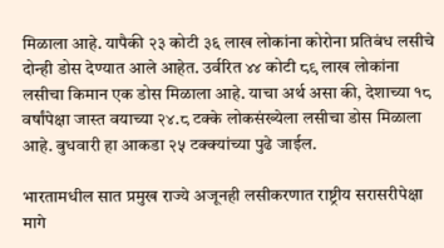मिळाला आहे. यापैकी २३ कोटी ३६ लाख लोकांना कोरोना प्रतिबंध लसीचे दोन्ही डोस देण्यात आले आहेत. उर्वरित ४४ कोटी ८९ लाख लोकांना लसीचा किमान एक डोस मिळाला आहे. याचा अर्थ असा की, देशाच्या १८ वर्षांपेक्षा जास्त वयाच्या २४.८ टक्के लोकसंख्येला लसीचा डोस मिळाला आहे. बुधवारी हा आकडा २५ टक्क्यांच्या पुढे जाईल.

भारतामधील सात प्रमुख राज्ये अजूनही लसीकरणात राष्ट्रीय सरासरीपेक्षा मागे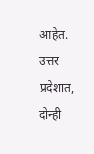आहेत. उत्तर प्रदेशात, दोन्ही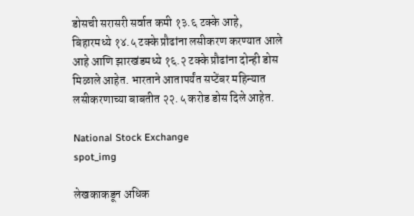डोसची सरासरी सर्वात कमी १३.६ टक्के आहे, बिहारमध्ये १४.५ टक्के प्रौढांना लसीकरण करण्यात आले आहे आणि झारखंडमध्ये १६.२ टक्के प्रौढांना दोन्ही डोस मिळाले आहेत. भारताने आतापर्यंत सप्टेंबर महिन्यात लसीकरणाच्या बाबतीत २२.५ करोड डोस दिले आहेत.

National Stock Exchange
spot_img

लेखकाकडून अधिक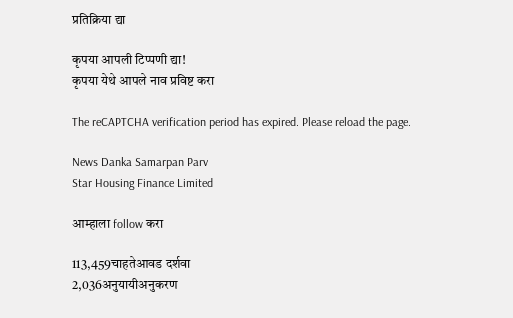प्रतिक्रिया द्या

कृपया आपली टिप्पणी द्या!
कृपया येथे आपले नाव प्रविष्ट करा

The reCAPTCHA verification period has expired. Please reload the page.

News Danka Samarpan Parv
Star Housing Finance Limited

आम्हाला follow करा

113,459चाहतेआवड दर्शवा
2,036अनुयायीअनुकरण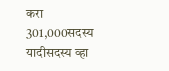करा
301,000सदस्य यादीसदस्य व्हा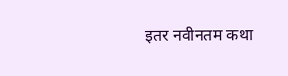इतर नवीनतम कथा